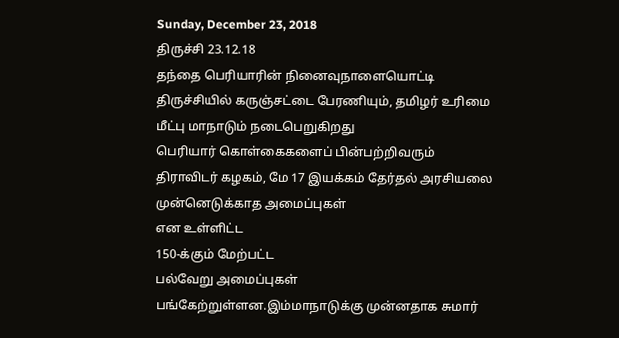Sunday, December 23, 2018
திருச்சி 23.12.18
தந்தை பெரியாரின் நினைவுநாளையொட்டி திருச்சியில் கருஞ்சட்டை பேரணியும், தமிழர் உரிமை மீட்பு மாநாடும் நடைபெறுகிறது
பெரியார் கொள்கைகளைப் பின்பற்றிவரும்
திராவிடர் கழகம், மே 17 இயக்கம் தேர்தல் அரசியலை முன்னெடுக்காத அமைப்புகள்
என உள்ளிட்ட
150-க்கும் மேற்பட்ட
பல்வேறு அமைப்புகள் பங்கேற்றுள்ளன.இம்மாநாடுக்கு முன்னதாக சுமார்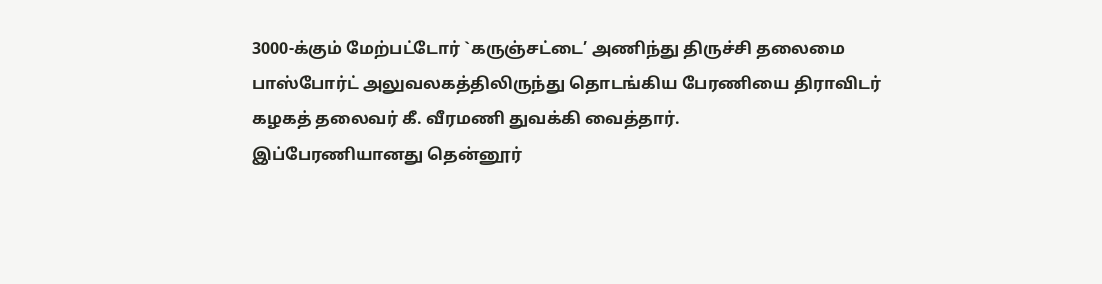3000-க்கும் மேற்பட்டோர் `கருஞ்சட்டை’ அணிந்து திருச்சி தலைமை பாஸ்போர்ட் அலுவலகத்திலிருந்து தொடங்கிய பேரணியை திராவிடர் கழகத் தலைவர் கீ. வீரமணி துவக்கி வைத்தார்.
இப்பேரணியானது தென்னூர்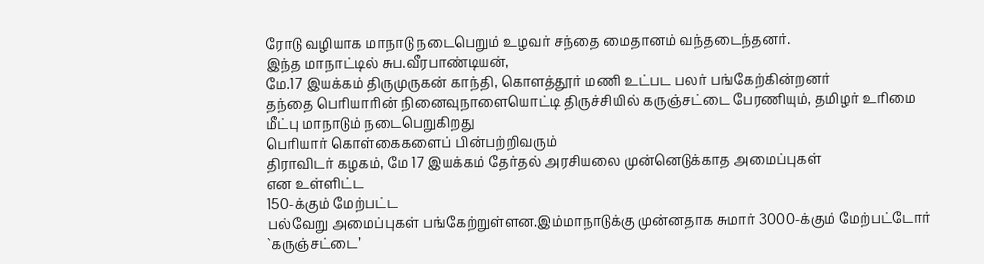ரோடு வழியாக மாநாடு நடைபெறும் உழவர் சந்தை மைதானம் வந்தடைந்தனர்.
இந்த மாநாட்டில் சுப.வீரபாண்டியன்,
மே.17 இயக்கம் திருமுருகன் காந்தி, கொளத்தூர் மணி உட்பட பலர் பங்கேற்கின்றனர்
தந்தை பெரியாரின் நினைவுநாளையொட்டி திருச்சியில் கருஞ்சட்டை பேரணியும், தமிழர் உரிமை மீட்பு மாநாடும் நடைபெறுகிறது
பெரியார் கொள்கைகளைப் பின்பற்றிவரும்
திராவிடர் கழகம், மே 17 இயக்கம் தேர்தல் அரசியலை முன்னெடுக்காத அமைப்புகள்
என உள்ளிட்ட
150-க்கும் மேற்பட்ட
பல்வேறு அமைப்புகள் பங்கேற்றுள்ளன.இம்மாநாடுக்கு முன்னதாக சுமார் 3000-க்கும் மேற்பட்டோர் `கருஞ்சட்டை’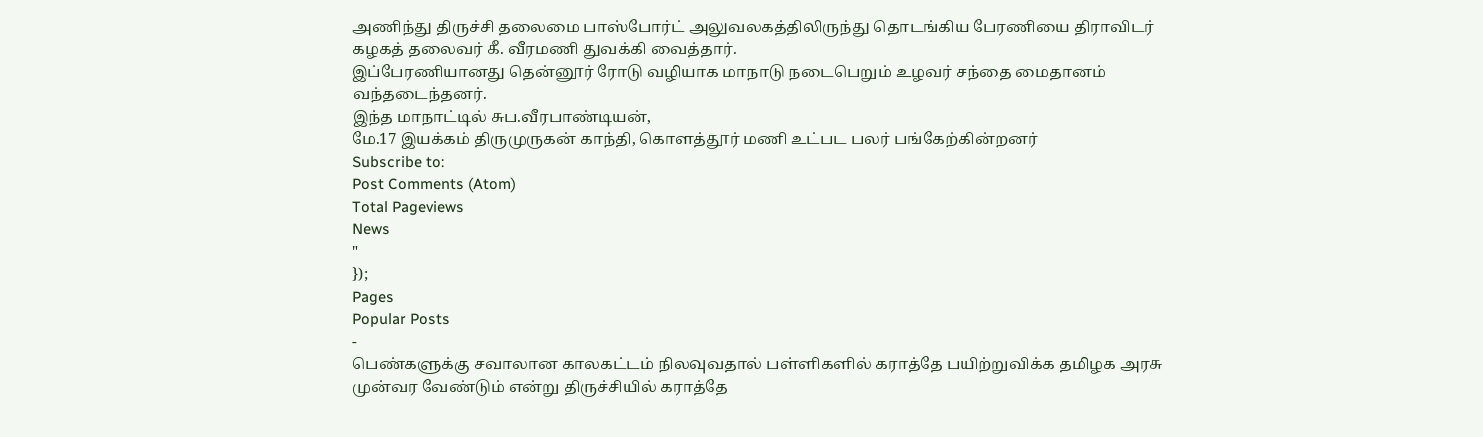அணிந்து திருச்சி தலைமை பாஸ்போர்ட் அலுவலகத்திலிருந்து தொடங்கிய பேரணியை திராவிடர் கழகத் தலைவர் கீ. வீரமணி துவக்கி வைத்தார்.
இப்பேரணியானது தென்னூர் ரோடு வழியாக மாநாடு நடைபெறும் உழவர் சந்தை மைதானம் வந்தடைந்தனர்.
இந்த மாநாட்டில் சுப.வீரபாண்டியன்,
மே.17 இயக்கம் திருமுருகன் காந்தி, கொளத்தூர் மணி உட்பட பலர் பங்கேற்கின்றனர்
Subscribe to:
Post Comments (Atom)
Total Pageviews
News
"
});
Pages
Popular Posts
-
பெண்களுக்கு சவாலான காலகட்டம் நிலவுவதால் பள்ளிகளில் கராத்தே பயிற்றுவிக்க தமிழக அரசு முன்வர வேண்டும் என்று திருச்சியில் கராத்தே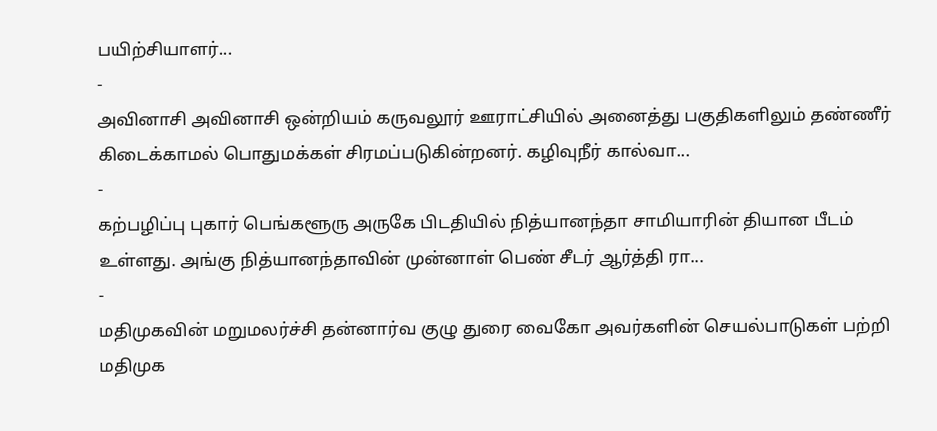பயிற்சியாளர்...
-
அவினாசி அவினாசி ஒன்றியம் கருவலூர் ஊராட்சியில் அனைத்து பகுதிகளிலும் தண்ணீர் கிடைக்காமல் பொதுமக்கள் சிரமப்படுகின்றனர். கழிவுநீர் கால்வா...
-
கற்பழிப்பு புகார் பெங்களூரு அருகே பிடதியில் நித்யானந்தா சாமியாரின் தியான பீடம் உள்ளது. அங்கு நித்யானந்தாவின் முன்னாள் பெண் சீடர் ஆர்த்தி ரா...
-
மதிமுகவின் மறுமலர்ச்சி தன்னார்வ குழு துரை வைகோ அவர்களின் செயல்பாடுகள் பற்றி மதிமுக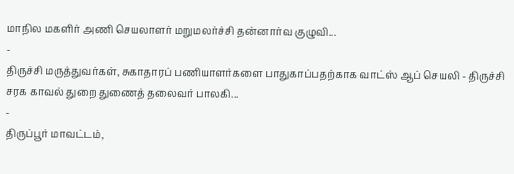மாநில மகளிர் அணி செயலாளர் மறுமலர்ச்சி தன்னார்வ குழுவி...
-
திருச்சி மருத்துவர்கள், சுகாதாரப் பணியாளர்களை பாதுகாப்பதற்காக வாட்ஸ் ஆப் செயலி - திருச்சி சரக காவல் துறை துணைத் தலைவர் பாலகி...
-
திருப்பூர் மாவட்டம்,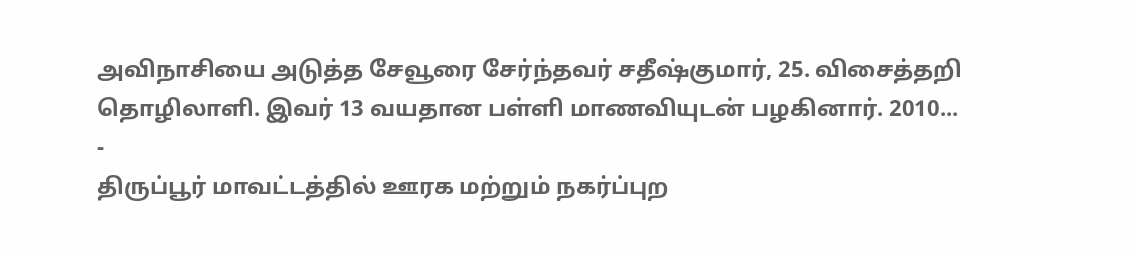அவிநாசியை அடுத்த சேவூரை சேர்ந்தவர் சதீஷ்குமார், 25. விசைத்தறி தொழிலாளி. இவர் 13 வயதான பள்ளி மாணவியுடன் பழகினார். 2010...
-
திருப்பூர் மாவட்டத்தில் ஊரக மற்றும் நகர்ப்புற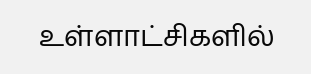உள்ளாட்சிகளில்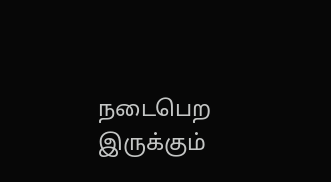நடைபெற இருக்கும்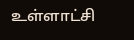உள்ளாட்சி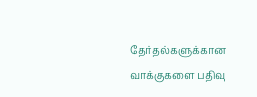தேர்தல்களுக்கான வாக்குகளை பதிவு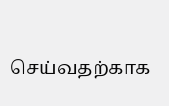செய்வதற்காக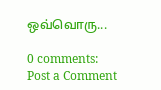ஒவ்வொரு...

0 comments:
Post a Comment